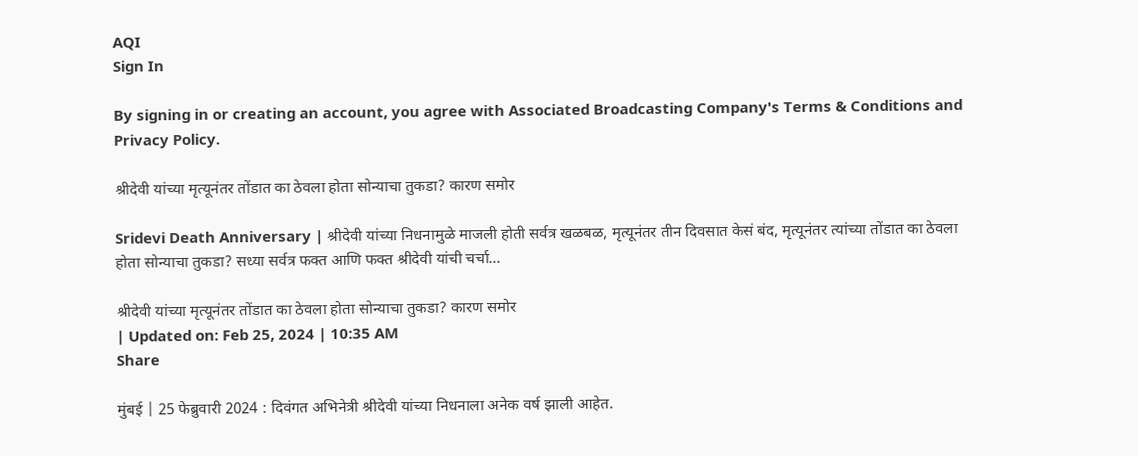AQI
Sign In

By signing in or creating an account, you agree with Associated Broadcasting Company's Terms & Conditions and Privacy Policy.

श्रीदेवी यांच्या मृत्यूनंतर तोंडात का ठेवला होता सोन्याचा तुकडा? कारण समोर

Sridevi Death Anniversary | श्रीदेवी यांच्या निधनामुळे माजली होती सर्वत्र खळबळ, मृत्यूनंतर तीन दिवसात केसं बंद, मृत्यूनंतर त्यांच्या तोंडात का ठेवला होता सोन्याचा तुकडा? सध्या सर्वत्र फक्त आणि फक्त श्रीदेवी यांची चर्चा...

श्रीदेवी यांच्या मृत्यूनंतर तोंडात का ठेवला होता सोन्याचा तुकडा? कारण समोर
| Updated on: Feb 25, 2024 | 10:35 AM
Share

मुंबई | 25 फेब्रुवारी 2024 : दिवंगत अभिनेत्री श्रीदेवी यांच्या निधनाला अनेक वर्ष झाली आहेत.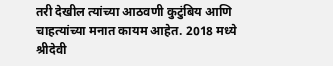तरी देखील त्यांच्या आठवणी कुटुंबिय आणि चाहत्यांच्या मनात कायम आहेत. 2018 मध्ये श्रीदेवी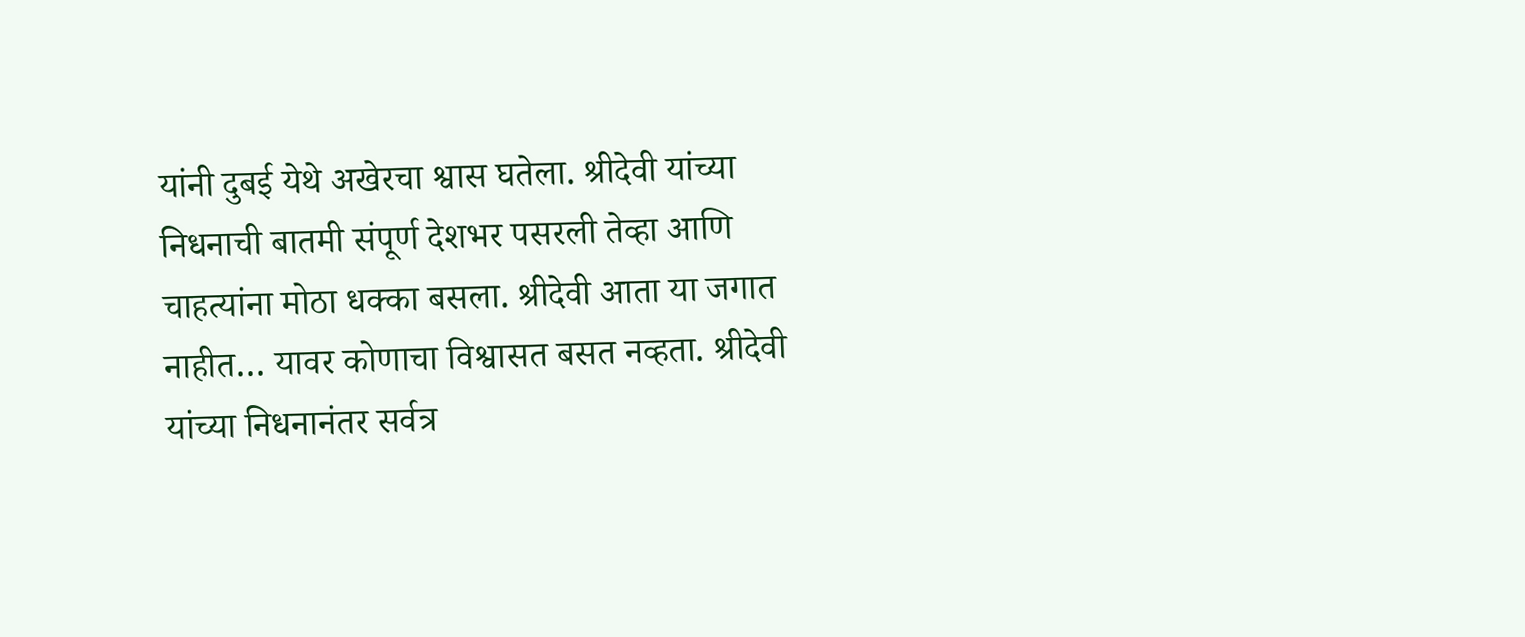यांनी दुबई येथे अखेरचा श्वास घतेला. श्रीदेवी यांच्या निधनाची बातमी संपूर्ण देशभर पसरली तेव्हा आणि चाहत्यांना मोठा धक्का बसला. श्रीदेवी आता या जगात नाहीत… यावर कोणाचा विश्वासत बसत नव्हता. श्रीदेवी यांच्या निधनानंतर सर्वत्र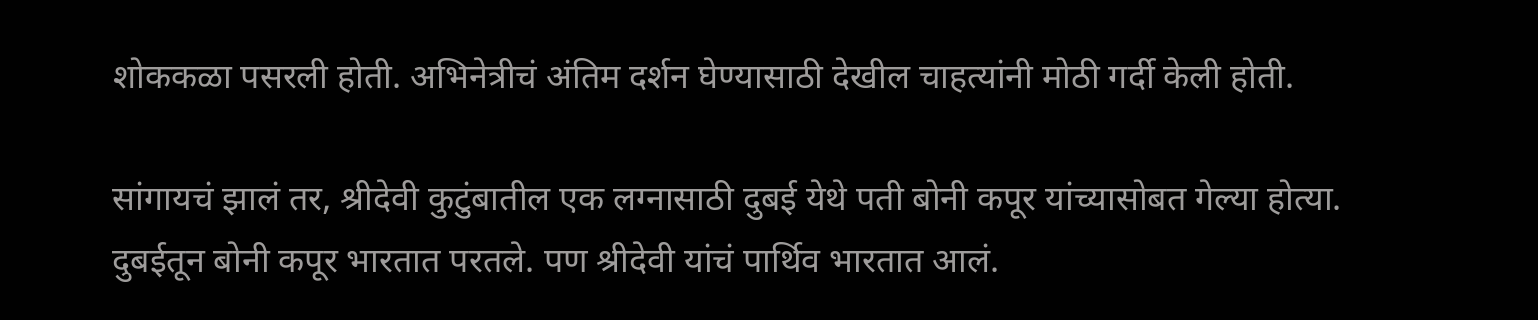शोककळा पसरली होती. अभिनेत्रीचं अंतिम दर्शन घेण्यासाठी देखील चाहत्यांनी मोठी गर्दी केली होती.

सांगायचं झालं तर, श्रीदेवी कुटुंबातील एक लग्नासाठी दुबई येथे पती बोनी कपूर यांच्यासोबत गेल्या होत्या. दुबईतून बोनी कपूर भारतात परतले. पण श्रीदेवी यांचं पार्थिव भारतात आलं.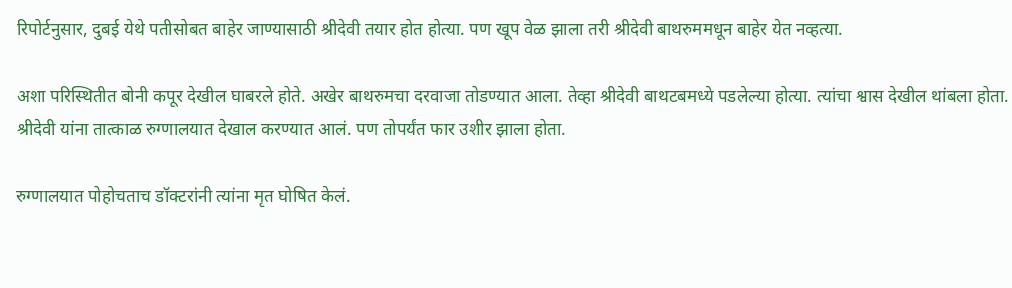रिपोर्टनुसार, दुबई येथे पतीसोबत बाहेर जाण्यासाठी श्रीदेवी तयार होत होत्या. पण खूप वेळ झाला तरी श्रीदेवी बाथरुममधून बाहेर येत नव्हत्या.

अशा परिस्थितीत बोनी कपूर देखील घाबरले होते. अखेर बाथरुमचा दरवाजा तोडण्यात आला. तेव्हा श्रीदेवी बाथटबमध्ये पडलेल्या होत्या. त्यांचा श्वास देखील थांबला होता. श्रीदेवी यांना तात्काळ रुग्णालयात देखाल करण्यात आलं. पण तोपर्यंत फार उशीर झाला होता.

रुग्णालयात पोहोचताच डॉक्टरांनी त्यांना मृत घोषित केलं.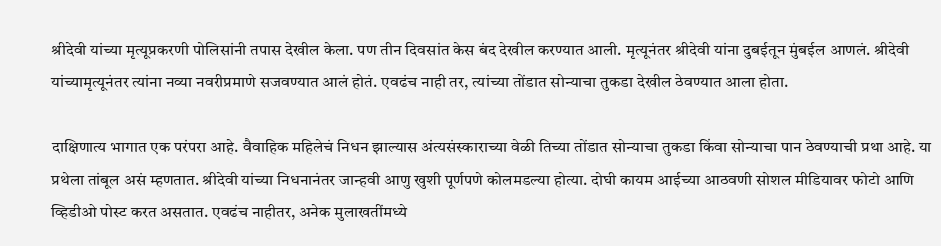श्रीदेवी यांच्या मृत्यूप्रकरणी पोलिसांनी तपास देखील केला. पण तीन दिवसांत केस बंद देखील करण्यात आली. मृत्यूनंतर श्रीदेवी यांना दुबईतून मुंबईल आणलं. श्रीदेवी यांच्यामृत्यूनंतर त्यांना नव्या नवरीप्रमाणे सजवण्यात आलं होतं. एवढंच नाही तर, त्यांच्या तोंडात सोन्याचा तुकडा देखील ठेवण्यात आला होता.

दाक्षिणात्य भागात एक परंपरा आहे. वैवाहिक महिलेचं निधन झाल्यास अंत्यसंस्काराच्या वेळी तिच्या तोंडात सोन्याचा तुकडा किंवा सोन्याचा पान ठेवण्याची प्रथा आहे. या प्रथेला तांबूल असं म्हणतात. श्रीदेवी यांच्या निधनानंतर जान्हवी आणु खुशी पूर्णपणे कोलमडल्या होत्या. दोघी कायम आईच्या आठवणी सोशल मीडियावर फोटो आणि व्हिडीओ पोस्ट करत असतात. एवढंच नाहीतर, अनेक मुलाखतींमध्ये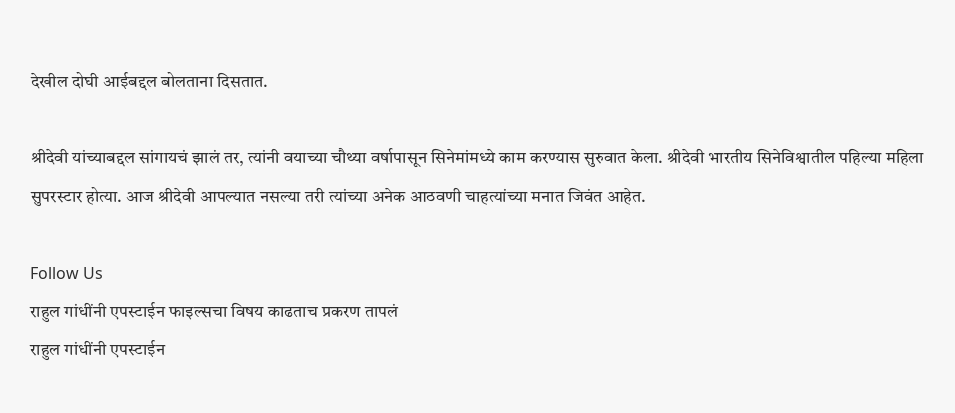देखील दोघी आईबद्दल बोलताना दिसतात.

श्रीदेवी यांच्याबद्दल सांगायचं झालं तर, त्यांनी वयाच्या चौथ्या वर्षापासून सिनेमांमध्ये काम करण्यास सुरुवात केला. श्रीदेवी भारतीय सिनेविश्वातील पहिल्या महिला सुपरस्टार होत्या. आज श्रीदेवी आपल्यात नसल्या तरी त्यांच्या अनेक आठवणी चाहत्यांच्या मनात जिवंत आहेत.

Follow Us
राहुल गांधींनी एपस्टाईन फाइल्सचा विषय काढताच प्रकरण तापलं
राहुल गांधींनी एपस्टाईन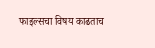फाइल्सचा विषय काढताच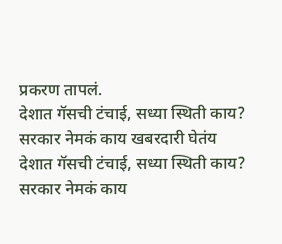प्रकरण तापलं.
देशात गॅसची टंचाई, सध्या स्थिती काय? सरकार नेमकं काय खबरदारी घेतंय
देशात गॅसची टंचाई, सध्या स्थिती काय? सरकार नेमकं काय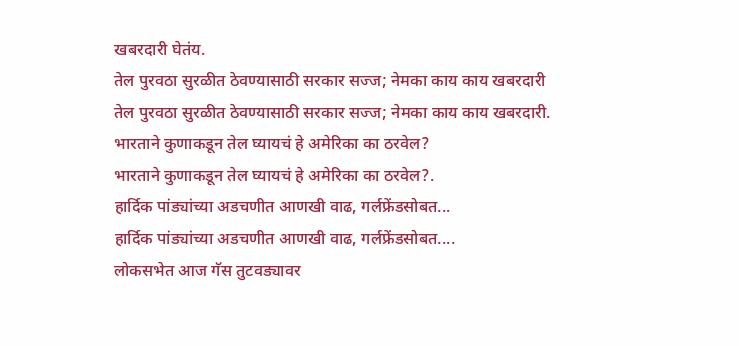खबरदारी घेतंय.
तेल पुरवठा सुरळीत ठेवण्यासाठी सरकार सज्ज; नेमका काय काय खबरदारी
तेल पुरवठा सुरळीत ठेवण्यासाठी सरकार सज्ज; नेमका काय काय खबरदारी.
भारताने कुणाकडून तेल घ्यायचं हे अमेरिका का ठरवेल?
भारताने कुणाकडून तेल घ्यायचं हे अमेरिका का ठरवेल?.
हार्दिक पांड्यांच्या अडचणीत आणखी वाढ, गर्लफ्रेंडसोबत...
हार्दिक पांड्यांच्या अडचणीत आणखी वाढ, गर्लफ्रेंडसोबत....
लोकसभेत आज गॅस तुटवड्यावर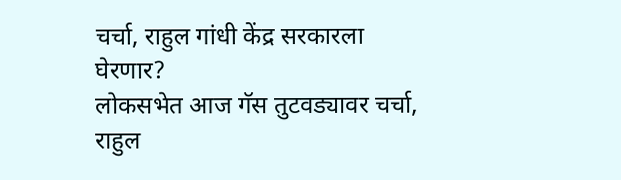चर्चा, राहुल गांधी केंद्र सरकारला घेरणार?
लोकसभेत आज गॅस तुटवड्यावर चर्चा, राहुल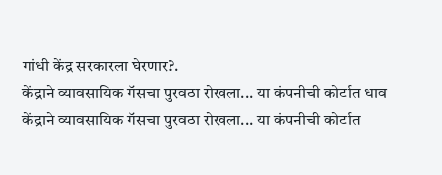गांधी केंद्र सरकारला घेरणार?.
केंद्राने व्यावसायिक गॅसचा पुरवठा रोखला... या कंपनीची कोर्टात धाव
केंद्राने व्यावसायिक गॅसचा पुरवठा रोखला... या कंपनीची कोर्टात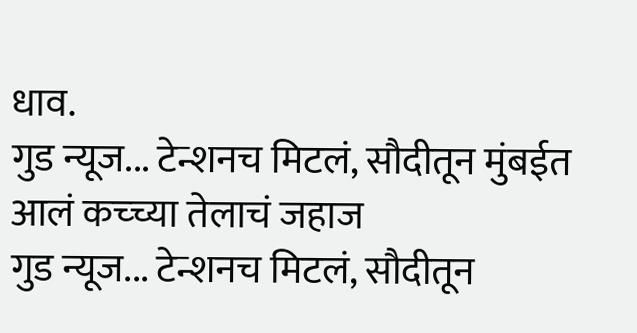धाव.
गुड न्यूज... टेन्शनच मिटलं, सौदीतून मुंबईत आलं कच्च्या तेलाचं जहाज
गुड न्यूज... टेन्शनच मिटलं, सौदीतून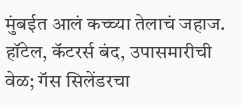मुंबईत आलं कच्च्या तेलाचं जहाज.
हॉटेल, कॅटरर्स बंद, उपासमारीची वेळ; गॅस सिलेंडरचा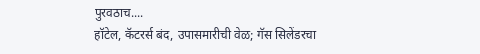पुरवठाच....
हॉटेल, कॅटरर्स बंद, उपासमारीची वेळ; गॅस सिलेंडरचा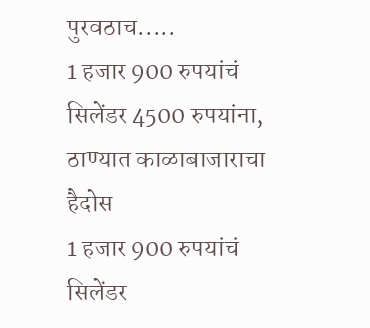पुरवठाच.....
1 हजार 900 रुपयांचं सिलेंडर 4500 रुपयांना, ठाण्यात काळाबाजाराचा हैदोस
1 हजार 900 रुपयांचं सिलेंडर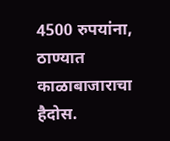4500 रुपयांना, ठाण्यात काळाबाजाराचा हैदोस.